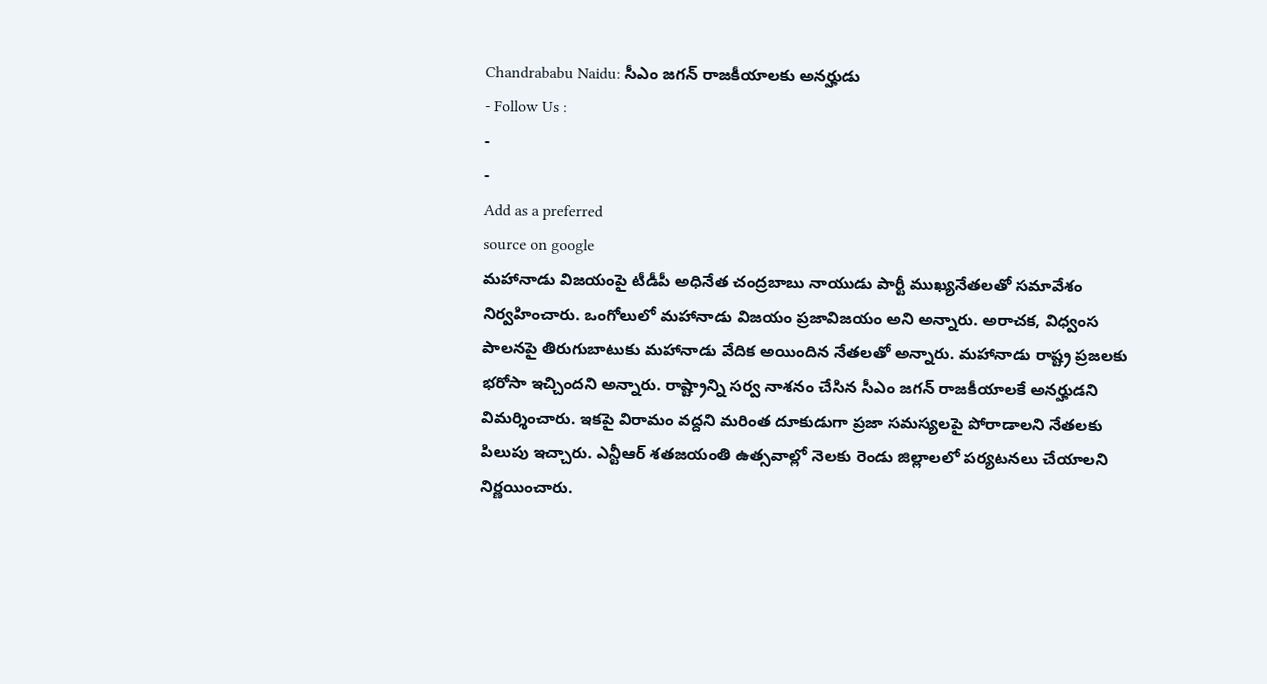Chandrababu Naidu: సీఎం జగన్ రాజకీయాలకు అనర్హుడు
- Follow Us :
-
-
Add as a preferred
source on google
మహానాడు విజయంపై టీడీపీ అధినేత చంద్రబాబు నాయుడు పార్టీ ముఖ్యనేతలతో సమావేశం నిర్వహించారు. ఒంగోలులో మహానాడు విజయం ప్రజావిజయం అని అన్నారు. అరాచక, విధ్వంస పాలనపై తిరుగుబాటుకు మహానాడు వేదిక అయిందిన నేతలతో అన్నారు. మహానాడు రాష్ట్ర ప్రజలకు భరోసా ఇచ్చిందని అన్నారు. రాష్ట్రాన్ని సర్వ నాశనం చేసిన సీఎం జగన్ రాజకీయాలకే అనర్హుడని విమర్శించారు. ఇకపై విరామం వద్దని మరింత దూకుడుగా ప్రజా సమస్యలపై పోరాడాలని నేతలకు పిలుపు ఇచ్చారు. ఎన్టీఆర్ శతజయంతి ఉత్సవాల్లో నెలకు రెండు జిల్లాలలో పర్యటనలు చేయాలని నిర్ణయించారు.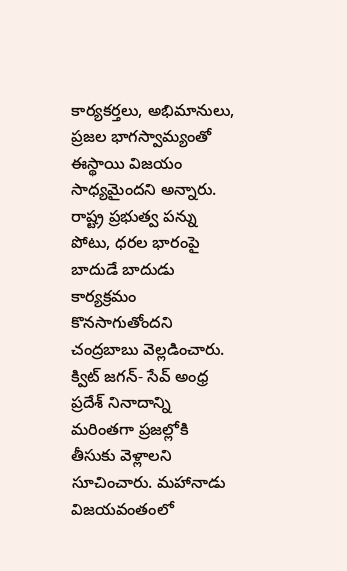కార్యకర్తలు, అభిమానులు, ప్రజల భాగస్వామ్యంతో ఈస్థాయి విజయం సాధ్యమైందని అన్నారు. రాష్ట్ర ప్రభుత్వ పన్ను పోటు, ధరల భారంపై బాదుడే బాదుడు కార్యక్రమం కొనసాగుతోందని చంద్రబాబు వెల్లడించారు. క్విట్ జగన్- సేవ్ అంధ్ర ప్రదేశ్ నినాదాన్ని మరింతగా ప్రజల్లోకి తీసుకు వెళ్లాలని సూచించారు. మహానాడు విజయవంతంలో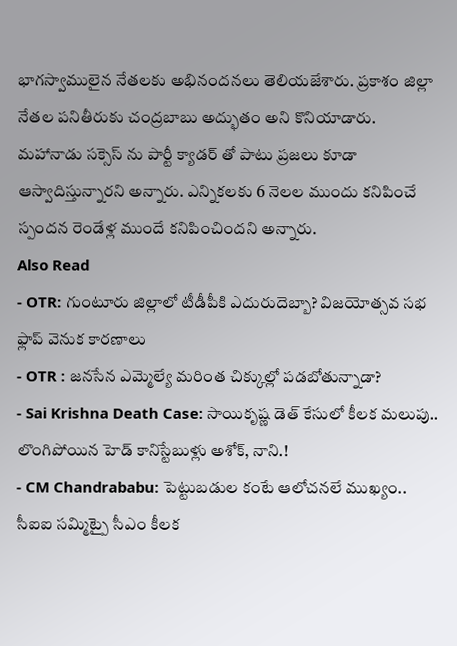భాగస్వాములైన నేతలకు అభినందనలు తెలియజేశారు. ప్రకాశం జిల్లా నేతల పనితీరుకు చంద్రబాబు అద్భుతం అని కొనియాడారు. మహానాడు సక్సెస్ ను పార్టీ క్యాడర్ తో పాటు ప్రజలు కూడా ఆస్వాదిస్తున్నారని అన్నారు. ఎన్నికలకు 6 నెలల ముందు కనిపించే స్పందన రెండేళ్ల ముందే కనిపించిందని అన్నారు.
Also Read
- OTR: గుంటూరు జిల్లాలో టీడీపీకి ఎదురుదెబ్బా? విజయోత్సవ సభ ఫ్లాప్ వెనుక కారణాలు
- OTR : జనసేన ఎమ్మెల్యే మరింత చిక్కుల్లో పడబోతున్నాడా?
- Sai Krishna Death Case: సాయికృష్ణ డెత్ కేసులో కీలక మలుపు.. లొంగిపోయిన హెడ్ కానిస్టేబుళ్లు అశోక్, నాని.!
- CM Chandrababu: పెట్టుబడుల కంటే ఆలోచనలే ముఖ్యం.. సీఐఐ సమ్మిట్పై సీఎం కీలక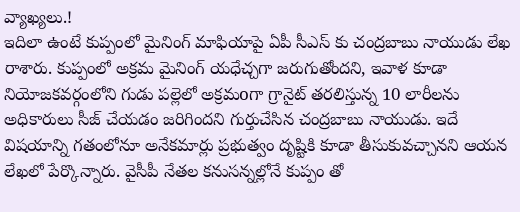వ్యాఖ్యలు.!
ఇదిలా ఉంటే కుప్పంలో మైనింగ్ మాఫియాపై ఏపీ సీఎస్ కు చంద్రబాబు నాయుడు లేఖ రాశారు. కుప్పంలో అక్రమ మైనింగ్ యధేచ్చగా జరుగుతోందని, ఇవాళ కూడా నియోజకవర్గంలోని గుడు పల్లెలో అక్రమoగా గ్రానైట్ తరలిస్తున్న 10 లారీలను అధికారులు సీజ్ చేయడం జరిగిందని గుర్తుచేసిన చంద్రబాబు నాయుడు. ఇదే విషయాన్ని గతంలోనూ అనేకమార్లు ప్రభుత్వం దృష్టికి కూడా తీసుకువచ్చానని ఆయన లేఖలో పేర్కొన్నారు. వైసీపీ నేతల కనుసన్నల్లోనే కుప్పం తో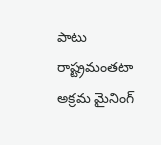పాటు రాష్ట్రమంతటా అక్రమ మైనింగ్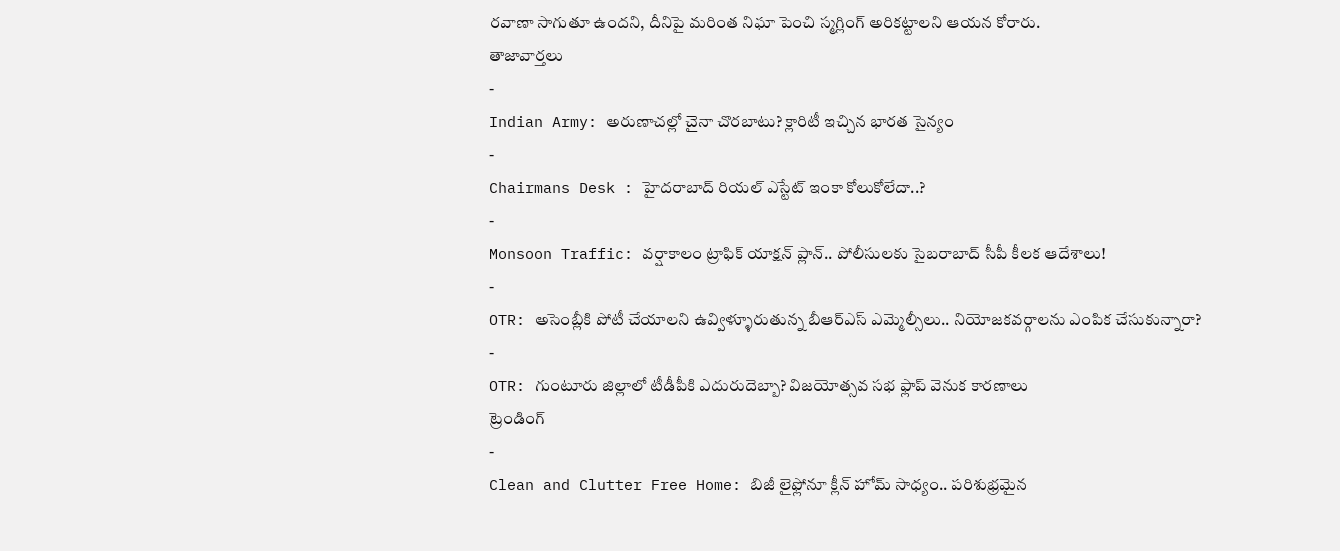రవాణా సాగుతూ ఉందని, దీనిపై మరింత నిఘా పెంచి స్మగ్లింగ్ అరికట్టాలని ఆయన కోరారు.
తాజావార్తలు
-
Indian Army: అరుణాచల్లో చైనా చొరబాటు? క్లారిటీ ఇచ్చిన భారత సైన్యం
-
Chairmans Desk : హైదరాబాద్ రియల్ ఎస్టేట్ ఇంకా కోలుకోలేదా..?
-
Monsoon Traffic: వర్షాకాలం ట్రాఫిక్ యాక్షన్ ప్లాన్.. పోలీసులకు సైబరాబాద్ సీపీ కీలక ఆదేశాలు!
-
OTR: అసెంబ్లీకి పోటీ చేయాలని ఉవ్విళ్ళూరుతున్న బీఆర్ఎస్ ఎమ్మెల్సీలు.. నియోజకవర్గాలను ఎంపిక చేసుకున్నారా?
-
OTR: గుంటూరు జిల్లాలో టీడీపీకి ఎదురుదెబ్బా? విజయోత్సవ సభ ఫ్లాప్ వెనుక కారణాలు
ట్రెండింగ్
-
Clean and Clutter Free Home: బిజీ లైఫ్లోనూ క్లీన్ హోమ్ సాధ్యం.. పరిశుభ్రమైన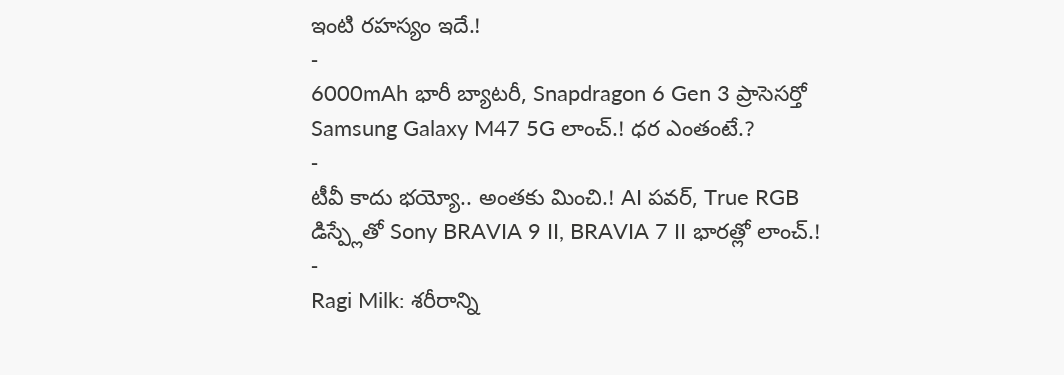ఇంటి రహస్యం ఇదే.!
-
6000mAh భారీ బ్యాటరీ, Snapdragon 6 Gen 3 ప్రాసెసర్తో Samsung Galaxy M47 5G లాంచ్.! ధర ఎంతంటే.?
-
టీవీ కాదు భయ్యో.. అంతకు మించి.! AI పవర్, True RGB డిస్ప్లేతో Sony BRAVIA 9 II, BRAVIA 7 II భారత్లో లాంచ్.!
-
Ragi Milk: శరీరాన్ని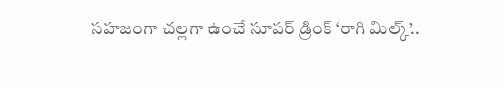సహజంగా చల్లగా ఉంచే సూపర్ డ్రింక్ ‘రాగి మిల్క్’..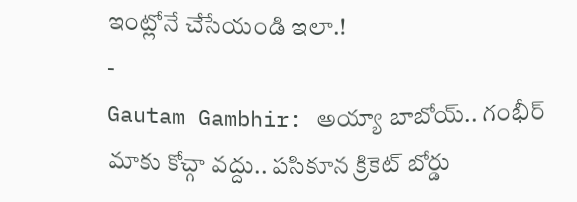ఇంట్లోనే చేసేయండి ఇలా.!
-
Gautam Gambhir: అయ్యా బాబోయ్.. గంభీర్ మాకు కోచ్గా వద్దు.. పసికూన క్రికెట్ బోర్డు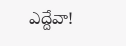ఎద్దేవా!